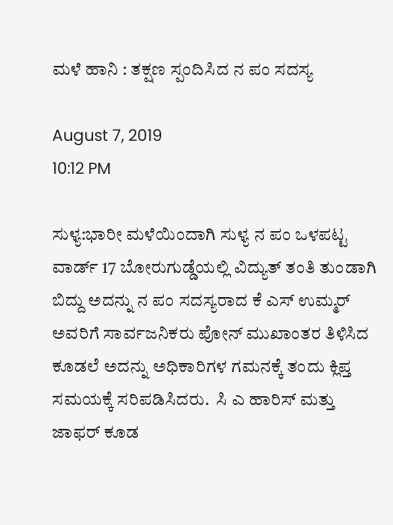ಮಳೆ ಹಾನಿ : ತಕ್ಷಣ ಸ್ಪಂದಿಸಿದ ನ ಪಂ ಸದಸ್ಯ

August 7, 2019
10:12 PM

ಸುಳ್ಯ:ಭಾರೀ ಮಳೆಯಿಂದಾಗಿ ಸುಳ್ಯ ನ ಪಂ ಒಳಪಟ್ಟ ವಾರ್ಡ್ 17 ಬೋರುಗುಡ್ಡೆಯಲ್ಲಿ ವಿದ್ಯುತ್ ತಂತಿ ತುಂಡಾಗಿ ಬಿದ್ದು ಅದನ್ನು ನ ಪಂ ಸದಸ್ಯರಾದ ಕೆ ಎಸ್ ಉಮ್ಮರ್ ಅವರಿಗೆ ಸಾರ್ವಜನಿಕರು ಪೋನ್ ಮುಖಾಂತರ ತಿಳಿಸಿದ ಕೂಡಲೆ ಅದನ್ನು ಅಧಿಕಾರಿಗಳ ಗಮನಕ್ಕೆ ತಂದು ಕ್ಲಿಪ್ತ ಸಮಯಕ್ಕೆ ಸರಿಪಡಿಸಿದರು.  ಸಿ ಎ ಹಾರಿಸ್ ಮತ್ತು ಜಾಫರ್ ಕೂಡ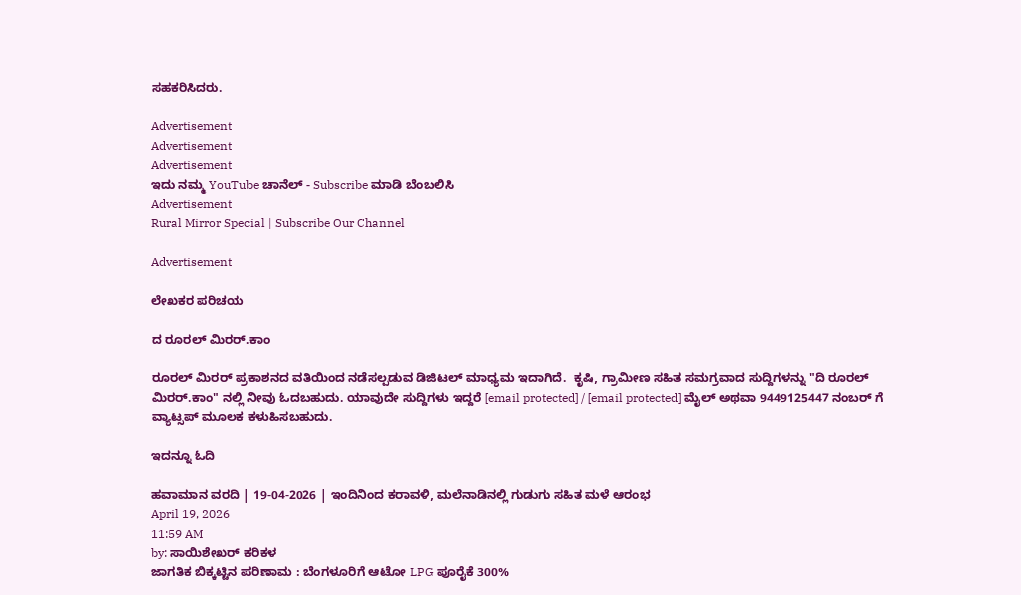ಸಹಕರಿಸಿದರು.

Advertisement
Advertisement
Advertisement
ಇದು ನಮ್ಮ YouTube ಚಾನೆಲ್ - Subscribe ಮಾಡಿ ಬೆಂಬಲಿಸಿ
Advertisement
Rural Mirror Special | Subscribe Our Channel

Advertisement

ಲೇಖಕರ ಪರಿಚಯ

ದ ರೂರಲ್ ಮಿರರ್.ಕಾಂ

ರೂರಲ್‌ ಮಿರರ್‌ ಪ್ರಕಾಶನದ ವತಿಯಿಂದ ನಡೆಸಲ್ಪಡುವ ಡಿಜಿಟಲ್‌ ಮಾಧ್ಯಮ ಇದಾಗಿದೆ.  ಕೃಷಿ, ಗ್ರಾಮೀಣ ಸಹಿತ ಸಮಗ್ರವಾದ ಸುದ್ದಿಗಳನ್ನು "ದಿ ರೂರಲ್‌ ಮಿರರ್‌.ಕಾಂ" ನಲ್ಲಿ ನೀವು ಓದಬಹುದು. ಯಾವುದೇ ಸುದ್ದಿಗಳು ಇದ್ದರೆ [email protected] / [email protected] ಮೈಲ್ ಅಥವಾ 9449125447 ನಂಬರ್ ಗೆ ವ್ಯಾಟ್ಸಪ್ ಮೂಲಕ ಕಳುಹಿಸಬಹುದು.

ಇದನ್ನೂ ಓದಿ

ಹವಾಮಾನ ವರದಿ | 19-04-2026 | ಇಂದಿನಿಂದ ಕರಾವಳಿ, ಮಲೆನಾಡಿನಲ್ಲಿ ಗುಡುಗು ಸಹಿತ ಮಳೆ ಆರಂಭ
April 19, 2026
11:59 AM
by: ಸಾಯಿಶೇಖರ್ ಕರಿಕಳ
ಜಾಗತಿಕ ಬಿಕ್ಕಟ್ಟಿನ ಪರಿಣಾಮ : ಬೆಂಗಳೂರಿಗೆ ಆಟೋ LPG ಪೂರೈಕೆ 300%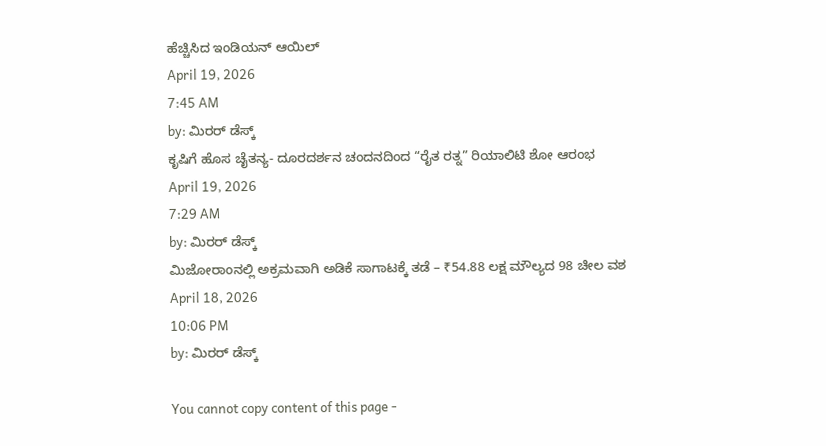ಹೆಚ್ಚಿಸಿದ ಇಂಡಿಯನ್ ಆಯಿಲ್
April 19, 2026
7:45 AM
by: ಮಿರರ್‌ ಡೆಸ್ಕ್
ಕೃಷಿಗೆ ಹೊಸ ಚೈತನ್ಯ- ದೂರದರ್ಶನ ಚಂದನದಿಂದ “ರೈತ ರತ್ನ” ರಿಯಾಲಿಟಿ ಶೋ ಆರಂಭ
April 19, 2026
7:29 AM
by: ಮಿರರ್‌ ಡೆಸ್ಕ್
ಮಿಜೋರಾಂನಲ್ಲಿ ಅಕ್ರಮವಾಗಿ ಅಡಿಕೆ ಸಾಗಾಟಕ್ಕೆ ತಡೆ – ₹54.88 ಲಕ್ಷ ಮೌಲ್ಯದ 98 ಚೀಲ ವಶ
April 18, 2026
10:06 PM
by: ಮಿರರ್‌ ಡೆಸ್ಕ್

You cannot copy content of this page -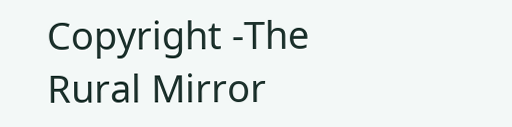Copyright -The Rural Mirror